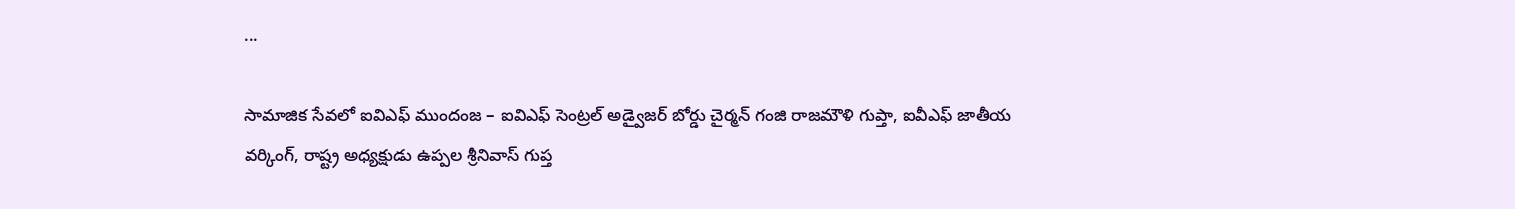...

సామాజిక సేవలో ఐవిఎఫ్ ముందంజ – ఐవిఎఫ్ సెంట్రల్ అడ్వైజర్ బోర్డు చైర్మన్ గంజి రాజమౌళి గుప్తా, ఐవీఎఫ్ జాతీయ వర్కింగ్, రాష్ట్ర అధ్యక్షుడు ఉప్పల శ్రీనివాస్ గుప్త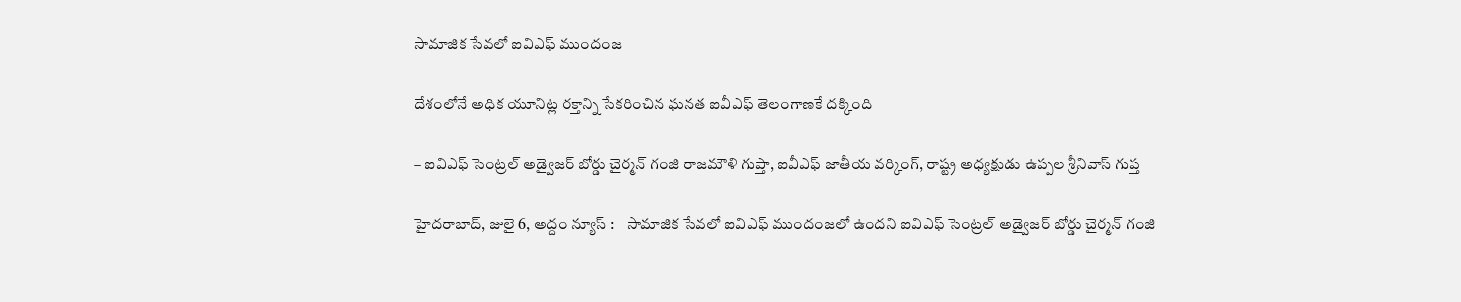సామాజిక సేవలో ఐవిఎఫ్ ముందంజ

దేశంలోనే అధిక యూనిట్ల రక్తాన్ని సేకరించిన ఘనత ఐవీఎఫ్ తెలంగాణకే దక్కింది

– ఐవిఎఫ్ సెంట్రల్ అడ్వైజర్ బోర్డు చైర్మన్ గంజి రాజమౌళి గుప్తా, ఐవీఎఫ్ జాతీయ వర్కింగ్, రాష్ట్ర అధ్యక్షుడు ఉప్పల శ్రీనివాస్ గుప్త

హైదరాబాద్, జులై 6, అద్దం న్యూస్ :    సామాజిక సేవలో ఐవిఎఫ్ ముందంజలో ఉంద‌ని ఐవిఎఫ్ సెంట్రల్ అడ్వైజర్ బోర్డు చైర్మన్ గంజి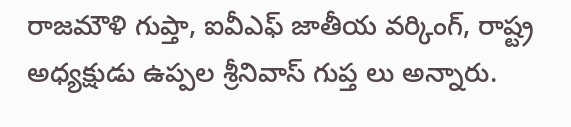రాజమౌళి గుప్తా, ఐవీఎఫ్ జాతీయ వర్కింగ్, రాష్ట్ర అధ్యక్షుడు ఉప్పల శ్రీనివాస్ గుప్త లు అన్నారు.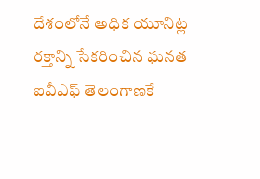దేశంలోనే అధిక యూనిట్ల రక్తాన్ని సేకరించిన ఘనత ఐవీఎఫ్ తెలంగాణకే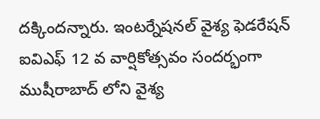దక్కిందన్నారు. ఇంటర్నేషనల్ వైశ్య ఫెడరేషన్ ఐవిఎఫ్ 12 వ వార్షికోత్సవం సందర్భంగా ముషీరాబాద్ లోని వైశ్య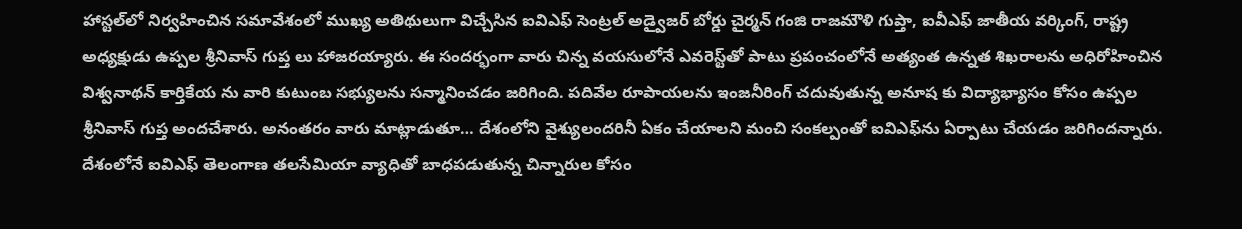హాస్టల్‌లో నిర్వహించిన సమావేశంలో ముఖ్య అతిథులుగా విచ్చేసిన ఐవిఎఫ్ సెంట్రల్ అడ్వైజర్ బోర్డు చైర్మన్ గంజి రాజమౌళి గుప్తా, ఐవీఎఫ్ జాతీయ వర్కింగ్, రాష్ట్ర అధ్యక్షుడు ఉప్పల శ్రీనివాస్ గుప్త లు హాజ‌ర‌య్యారు. ఈ సంద‌ర్భంగా వారు చిన్న వయసులోనే ఎవరెస్ట్‌తో పాటు ప్రపంచంలోనే అత్యంత ఉన్నత శిఖరాలను అధిరోహించిన విశ్వనాథన్ కార్తికేయ ను వారి కుటుంబ సభ్యులను సన్మానించడం జరిగింది. పదివేల రూపాయలను ఇంజనీరింగ్ చదువుతున్న అనూష కు విద్యాభ్యాసం కోసం ఉప్పల శ్రీనివాస్ గుప్త అందచేశారు. అనంత‌రం వారు మాట్లాడుతూ… దేశంలోని వైశ్యులందరినీ ఏకం చేయాలని మంచి సంకల్పంతో ఐవిఎఫ్‌ను ఏర్పాటు చేయడం జరిగిందన్నారు. దేశంలోనే ఐవిఎఫ్ తెలంగాణ తలసేమియా వ్యాధితో బాధపడుతున్న చిన్నారుల కోసం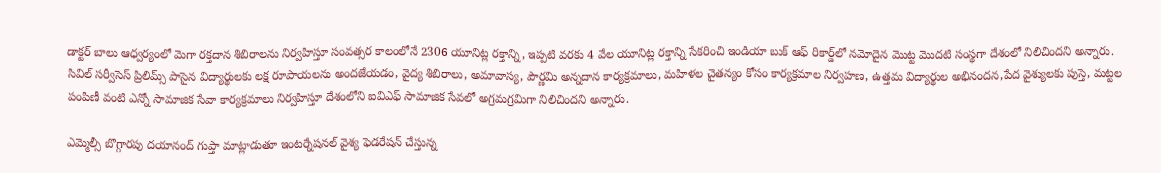డాక్టర్ బాలు ఆధ్వర్యంలో మెగా రక్తదాన శిబిరాలను నిర్వహిస్తూ సంవత్సర కాలంలోనే 2306 యూనిట్ల రక్తాన్ని, ఇప్పటి వరకు 4 వేల యూనిట్ల రక్తాన్ని సేకరించి ఇండియా బుక్ ఆఫ్ రికార్డ్‌లో నమోదైన మొట్ట మొదటి సంస్థగా దేశంలో నిలిచిందని అన్నారు. సివిల్ సర్వీసెస్ ప్రిలిమ్స్ పాసైన విద్యార్థులకు లక్ష రూపాయలను అందజేయడం, వైద్య శిబిరాలు, అమావాస్య, పౌర్ణమి అన్నదాన కార్యక్రమాలు, మహిళల చైతన్యం కోసం కార్యక్రమాల నిర్వహణ, ఉత్తమ విద్యార్థుల అభినందన,పేద వైశ్యులకు పుస్తె, మట్టల పంపిణీ వంటి ఎన్నో సామాజిక సేవా కార్యక్రమాలు నిర్వహిస్తూ దేశంలోని ఐవిఎఫ్ సామాజిక సేవలో అగ్రమగ్రమిగా నిలిచిందని అన్నారు.

ఎమ్మెల్సీ బొగ్గారపు దయానంద్ గుప్తా మాట్లాడుతూ ఇంటర్నేషనల్ వైశ్య ఫెడరేషన్ చేస్తున్న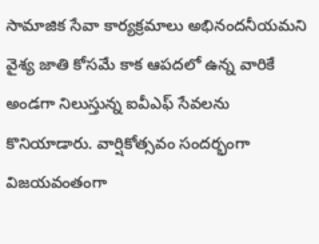సామాజిక సేవా కార్యక్రమాలు అభినందనీయమని వైశ్య జాతి కోసమే కాక ఆపదలో ఉన్న వారికే అండగా నిలుస్తున్న ఐవీఎఫ్ సేవలను కొనియాడారు. వార్షికోత్సవం సందర్భంగా విజయవంతంగా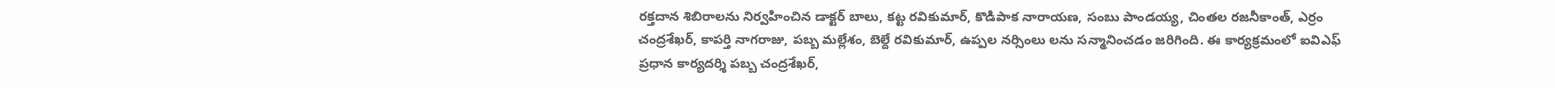రక్తదాన శిబిరాలను నిర్వహించిన డాక్టర్ బాలు, కట్ట రవికుమార్, కొడిపాక నారాయణ, సంబు పాండయ్య, చింతల రజనీకాంత్, ఎర్రం చంద్రశేఖర్, కాపర్తి నాగరాజు, పబ్బ మల్లేశం, బెల్దే రవికుమార్, ఉప్పల నర్సింలు లను సన్మానించడం జరిగింది. ఈ కార్యక్రమంలో ఐవిఎఫ్ ప్రధాన కార్యదర్శి పబ్బ చంద్రశేఖర్,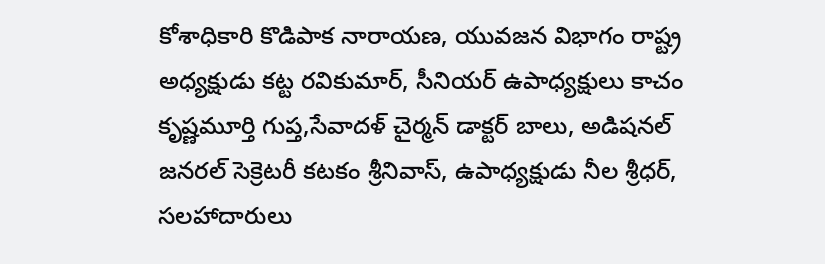కోశాధికారి కొడిపాక నారాయణ, యువజన విభాగం రాష్ట్ర అధ్యక్షుడు కట్ట రవికుమార్, సీనియర్ ఉపాధ్యక్షులు కాచం కృష్ణమూర్తి గుప్త,సేవాదళ్ చైర్మన్ డాక్టర్ బాలు, అడిషనల్ జనరల్ సెక్రెటరీ కటకం శ్రీనివాస్, ఉపాధ్యక్షుడు నీల శ్రీధర్, సలహాదారులు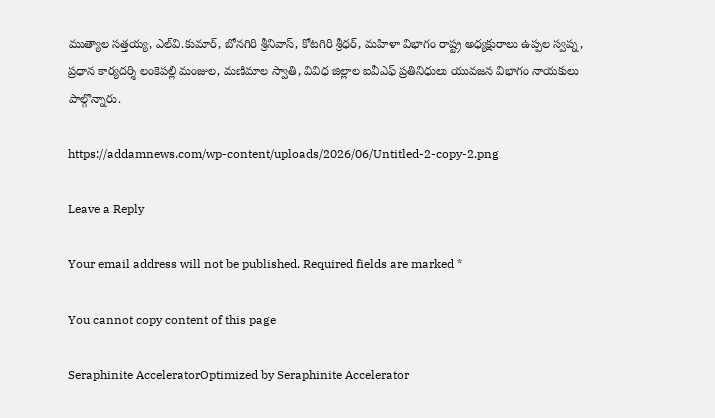ముత్యాల సత్తయ్య, ఎల్‌వి.కుమార్, బోనగిరి శ్రీనివాస్, కోటగిరి శ్రీధర్, మహిళా విభాగం రాష్ట్ర అధ్యక్షురాలు ఉప్పల స్వప్న, ప్రధాన కార్యదర్శి లంకెపల్లి మంజుల, మణిమాల స్వాతి, వివిధ జిల్లాల ఐవీఎఫ్ ప్రతినిధులు యువజన విభాగం నాయకులు పాల్గొన్నారు.

https://addamnews.com/wp-content/uploads/2026/06/Untitled-2-copy-2.png

Leave a Reply

Your email address will not be published. Required fields are marked *

You cannot copy content of this page

Seraphinite AcceleratorOptimized by Seraphinite Accelerator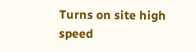Turns on site high speed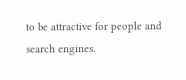to be attractive for people and search engines.